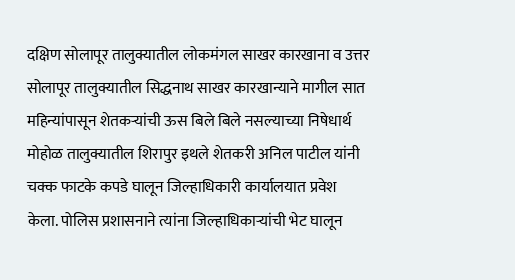दक्षिण सोलापूर तालुक्यातील लोकमंगल साखर कारखाना व उत्तर सोलापूर तालुक्यातील सिद्धनाथ साखर कारखान्याने मागील सात महिन्यांपासून शेतकऱ्यांची ऊस बिले बिले नसल्याच्या निषेधार्थ मोहोळ तालुक्यातील शिरापुर इथले शेतकरी अनिल पाटील यांनी चक्क फाटके कपडे घालून जिल्हाधिकारी कार्यालयात प्रवेश केला. पोलिस प्रशासनाने त्यांना जिल्हाधिकाऱ्यांची भेट घालून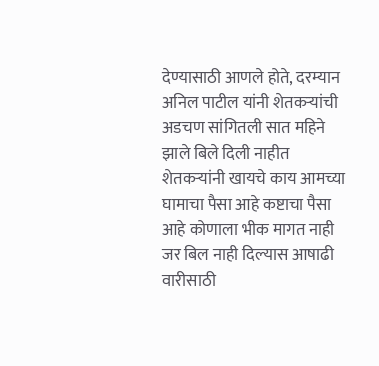देण्यासाठी आणले होते, दरम्यान अनिल पाटील यांनी शेतकऱ्यांची अडचण सांगितली सात महिने झाले बिले दिली नाहीत शेतकऱ्यांनी खायचे काय आमच्या घामाचा पैसा आहे कष्टाचा पैसा आहे कोणाला भीक मागत नाही जर बिल नाही दिल्यास आषाढी वारीसाठी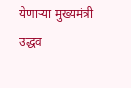येणाऱ्या मुख्यमंत्री उद्धव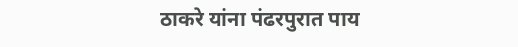ठाकरे यांना पंढरपुरात पाय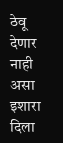ठेवू देणार नाही असा इशारा दिला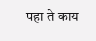पहा ते काय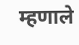म्हणाले